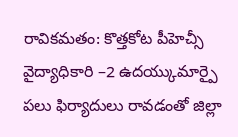రావికమతం: కొత్తకోట పీహెచ్సీ వైద్యాధికారి –2 ఉదయ్కుమార్పై పలు ఫిర్యాదులు రావడంతో జిల్లా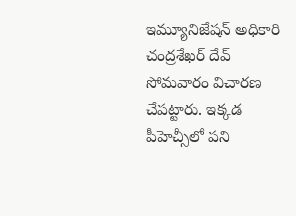ఇమ్యూనిజేషన్ అధికారి చంద్రశేఖర్ దేవ్ సోమవారం విచారణ చేపట్టారు. ఇక్కడ పీహెచ్సీలో పని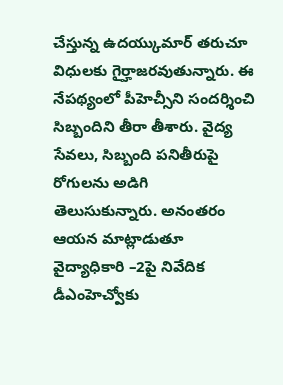చేస్తున్న ఉదయ్కుమార్ తరుచూ విధులకు గైర్హాజరవుతున్నారు. ఈ నేపథ్యంలో పీహెచ్సీని సందర్శించి సిబ్బందిని తీరా తీశారు. వైద్య సేవలు, సిబ్బంది పనితీరుపై రోగులను అడిగి తెలుసుకున్నారు. అనంతరం ఆయన మాట్లాడుతూ వైద్యాధికారి –2పై నివేదిక డీఎంహెచ్వోకు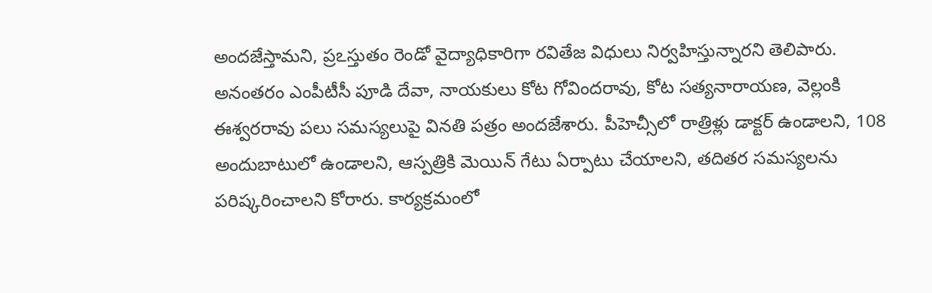అందజేస్తామని, ప్రఽస్తుతం రెండో వైద్యాధికారిగా రవితేజ విధులు నిర్వహిస్తున్నారని తెలిపారు. అనంతరం ఎంపీటీసీ పూడి దేవా, నాయకులు కోట గోవిందరావు, కోట సత్యనారాయణ, వెల్లంకి ఈశ్వరరావు పలు సమస్యలుపై వినతి పత్రం అందజేశారు. పీహెచ్సీలో రాత్రిళ్లు డాక్టర్ ఉండాలని, 108 అందుబాటులో ఉండాలని, ఆస్పత్రికి మెయిన్ గేటు ఏర్పాటు చేయాలని, తదితర సమస్యలను పరిష్కరించాలని కోరారు. కార్యక్రమంలో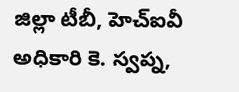జిల్లా టీబీ, హెచ్ఐవీ అధికారి కె. స్వప్న,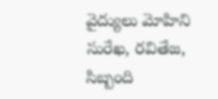వైద్యులు మోహిని సురేఖ, రవితేజ, సిబ్బంది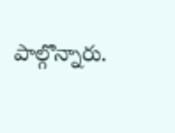పాల్గొన్నారు.